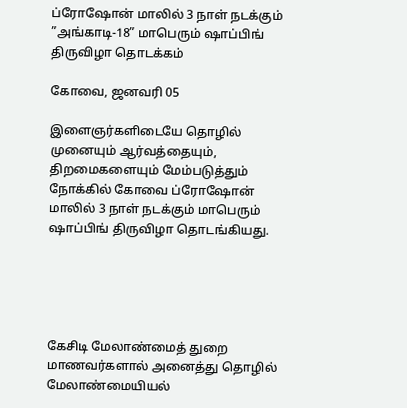ப்ரோஷோன் மாலில் 3 நாள் நடக்கும் ”அங்காடி-18” மாபெரும் ஷாப்பிங் திருவிழா தொடக்கம்

கோவை, ஜனவரி 05

இளைஞர்களிடையே தொழில் முனையும் ஆர்வத்தையும், திறமைகளையும் மேம்படுத்தும் நோக்கில் கோவை ப்ரோஷோன் மாலில் 3 நாள் நடக்கும் மாபெரும் ஷாப்பிங் திருவிழா தொடங்கியது.





கேசிடி மேலாண்மைத் துறை மாணவர்களால் அனைத்து தொழில் மேலாண்மையியல்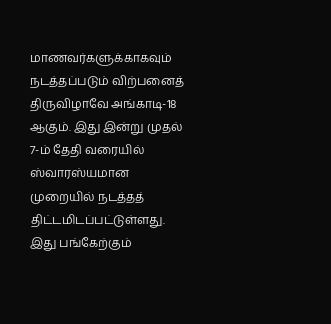மாணவர்களுக்காகவும் நடத்தப்படும் விற்பனைத் திருவிழாவே அங்காடி-18 ஆகும். இது இன்று முதல் 7-ம் தேதி வரையில் ஸ்வாரஸ்யமான முறையில் நடத்தத் திட்டமிடப்பட்டுள்ளது. இது பங்கேற்கும்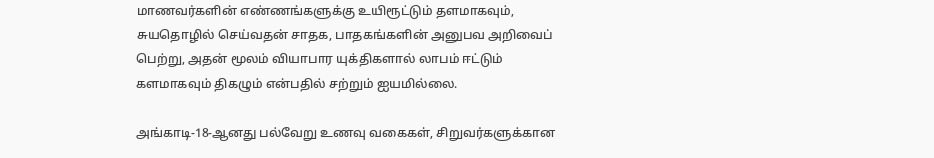மாணவர்களின் எண்ணங்களுக்கு உயிரூட்டும் தளமாகவும், சுயதொழில் செய்வதன் சாதக, பாதகங்களின் அனுபவ அறிவைப் பெற்று, அதன் மூலம் வியாபார யுக்திகளால் லாபம் ஈட்டும் களமாகவும் திகழும் என்பதில் சற்றும் ஐயமில்லை.

அங்காடி-18-ஆனது பல்வேறு உணவு வகைகள், சிறுவர்களுக்கான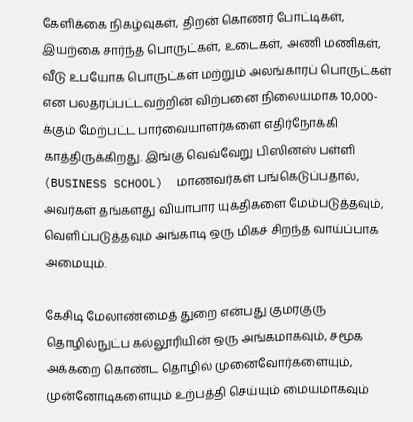கேளிக்கை நிகழ்வுகள், திறன் கொணர் போட்டிகள், இயற்கை சார்ந்த பொருட்கள், உடைகள், அணி மணிகள், வீடு உபயோக பொருட்கள் மற்றும் அலங்காரப் பொருட்கள் என பலதரப்பட்டவற்றின் விற்பனை நிலையமாக 10,000-க்கும் மேற்பட்ட பார்வையாளர்களை எதிர்நோக்கி காத்திருக்கிறது. இங்கு வெவ்வேறு பிஸினஸ் பள்ளி (BUSINESS SCHOOL)  மாணவர்கள் பங்கெடுப்பதால், அவர்கள் தங்களது வியாபார யுக்திகளை மேம்படுத்தவும், வெளிப்படுத்தவும் அங்காடி ஒரு மிகச் சிறந்த வாய்ப்பாக அமையும்.

கேசிடி மேலாண்மைத் துறை என்பது குமரகுரு தொழில்நுட்ப கல்லூரியின் ஒரு அங்கமாகவும், சமூக அக்கறை கொண்ட தொழில் முனைவோர்களையும், முன்னோடிகளையும் உற்பத்தி செய்யும் மையமாகவும்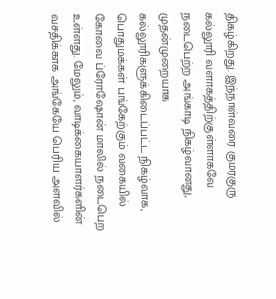திகழ்கிறது. இந்நாள்வரை குமரகுரு கல்லூரி வளாகத்திற்குள்ளாகவே நடைபெற்ற அங்காடி நிகழ்வானது, முதன்முறையாக கல்லூரிகளுக்கிடைப்பட்ட நிகழ்வாக, பொதுமக்கள் பங்கேற்கும் வகையில் கோவை ப்ரோஷோன் மாலில் நடைபெற உள்ளது. மேலும், வாடிக்கையாளர்களின் வசதிக்காக அங்கேயே பெரிய அளவில்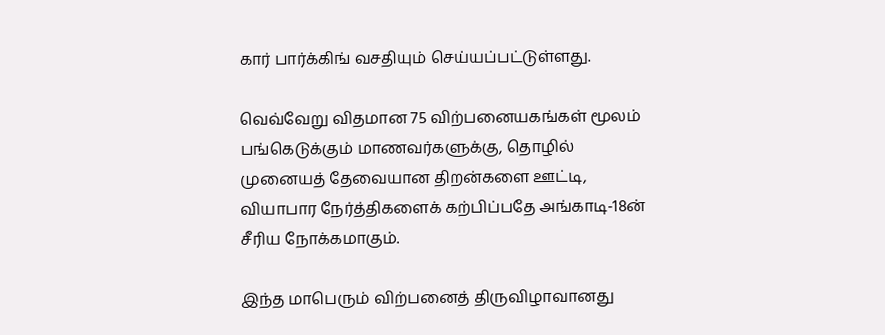கார் பார்க்கிங் வசதியும் செய்யப்பட்டுள்ளது.

வெவ்வேறு விதமான 75 விற்பனையகங்கள் மூலம் பங்கெடுக்கும் மாணவர்களுக்கு, தொழில் முனையத் தேவையான திறன்களை ஊட்டி, வியாபார நேர்த்திகளைக் கற்பிப்பதே அங்காடி-18ன் சீரிய நோக்கமாகும்.

இந்த மாபெரும் விற்பனைத் திருவிழாவானது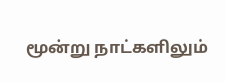மூன்று நாட்களிலும்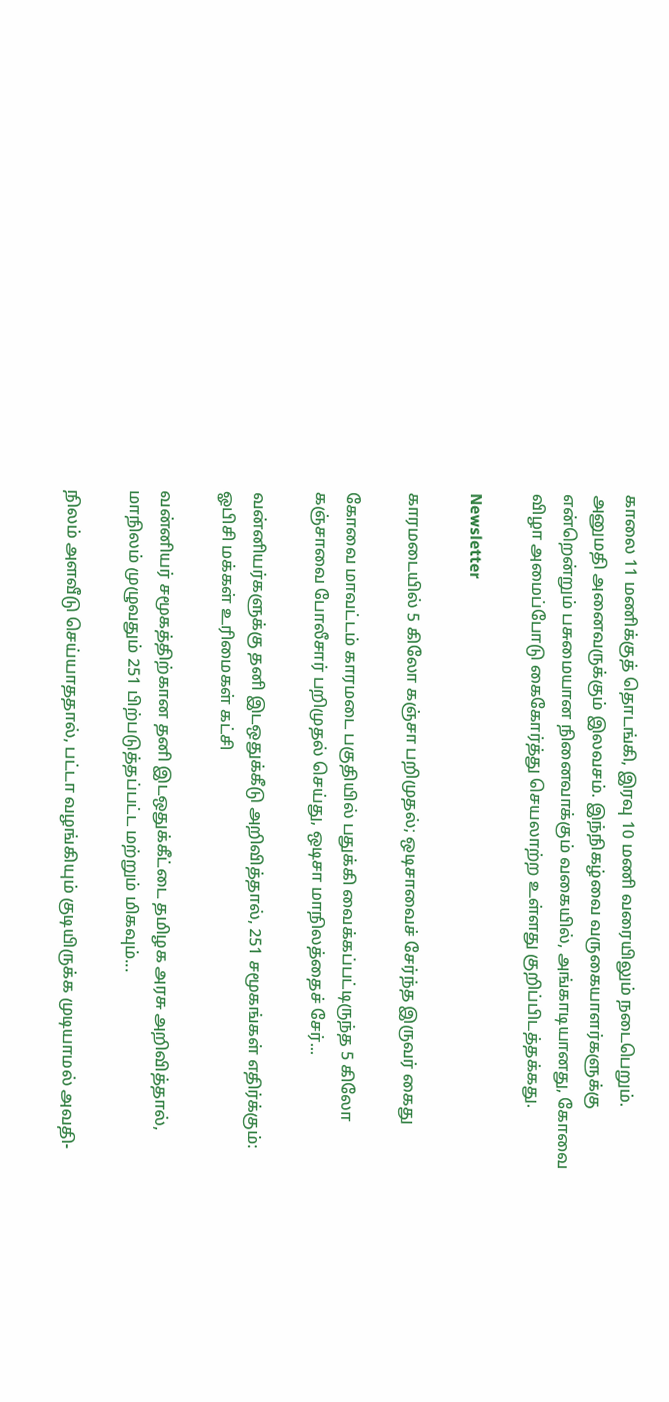காலை 11 மணிக்குத் தொடங்கி, இரவு 10 மணி வரையிலும் நடைபெறும். அனுமதி அனைவருக்கும் இலவசம். இந்நிகழ்வை வருகையாளர்களுக்கு என்றென்றும் பசுமையான நினைவாக்கும் வகையில், அங்காடியானது, கோவை விழா அமைப்போடு கைகோர்த்து செயலாற்ற உள்ளது குறிப்பிடத்தக்கது.

Newsletter

காரமடையில் 5 கிலோ கஞ்சா பறிமுதல்; ஒடிசாவைச் சேர்ந்த இருவர் கைது

கோவை மாவட்டம் காரமடை பகுதியில் பதுக்கி வைக்கப்பட்டிருந்த 5 கிலோ கஞ்சாவை போலீசார் பறிமுதல் செய்து, ஒடிசா மாநிலத்தைச் சேர்...

வன்னியர்களுக்கு தனி இடஒதுக்கீடு அறிவித்தால், 251 சமூகங்கள் எதிர்க்கும்: ஓபிசி மக்கள் உரிமைகள் கட்சி

வன்னியர் சமூகத்திற்கான தனி இடஒதுக்கீட்டை தமிழக அரசு அறிவித்தால், மாநிலம் முழுவதும் 251 பிற்படுத்தப்பட்ட மற்றும் மிகவும்...

நிலம் அளவீடு செய்யாததால், பட்டா வழங்கியும் குடியிருக்க முடியாமல் அவதி-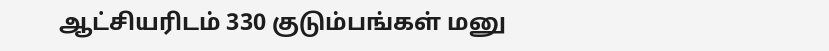ஆட்சியரிடம் 330 குடும்பங்கள் மனு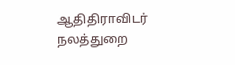ஆதிதிராவிடர் நலத்துறை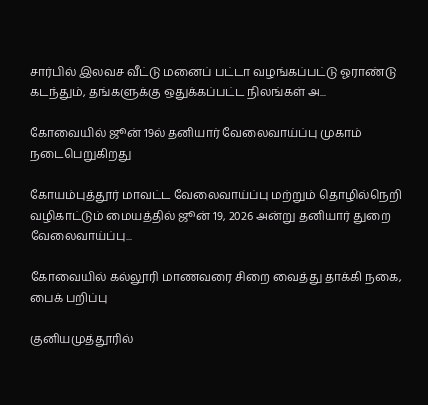சார்பில் இலவச வீட்டு மனைப் பட்டா வழங்கப்பட்டு ஓராண்டு கடந்தும், தங்களுக்கு ஒதுக்கப்பட்ட நிலங்கள் அ...

கோவையில் ஜூன் 19ல் தனியார் வேலைவாய்ப்பு முகாம் நடைபெறுகிறது

கோயம்புத்தூர் மாவட்ட வேலைவாய்ப்பு மற்றும் தொழில்நெறி வழிகாட்டும் மையத்தில் ஜூன் 19, 2026 அன்று தனியார் துறை வேலைவாய்ப்பு...

கோவையில் கல்லூரி மாணவரை சிறை வைத்து தாக்கி நகை, பைக் பறிப்பு

குனியமுத்தூரில்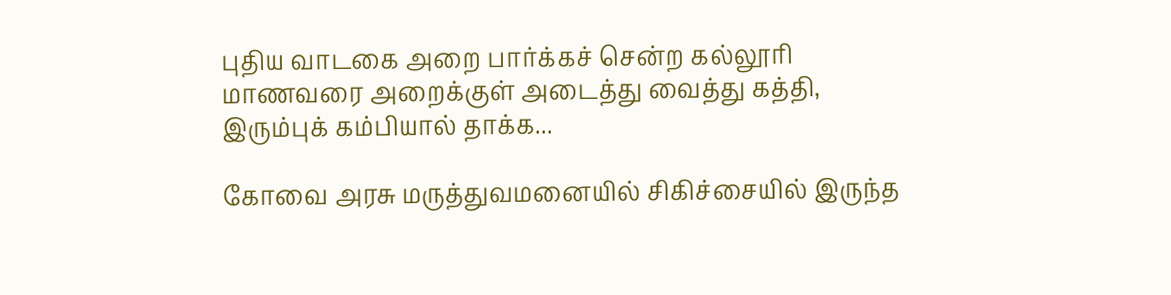புதிய வாடகை அறை பார்க்கச் சென்ற கல்லூரி மாணவரை அறைக்குள் அடைத்து வைத்து கத்தி, இரும்புக் கம்பியால் தாக்க...

கோவை அரசு மருத்துவமனையில் சிகிச்சையில் இருந்த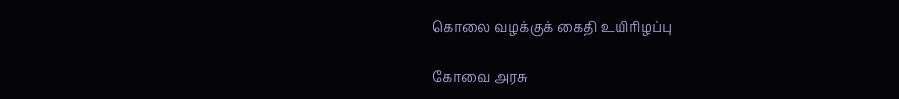கொலை வழக்குக் கைதி உயிரிழப்பு

கோவை அரசு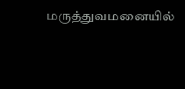மருத்துவமனையில்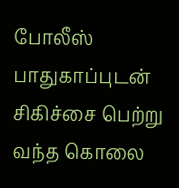போலீஸ் பாதுகாப்புடன் சிகிச்சை பெற்று வந்த கொலை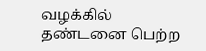வழக்கில் தண்டனை பெற்ற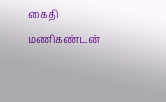கைதி மணிகண்டன்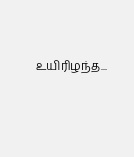உயிரிழந்த...